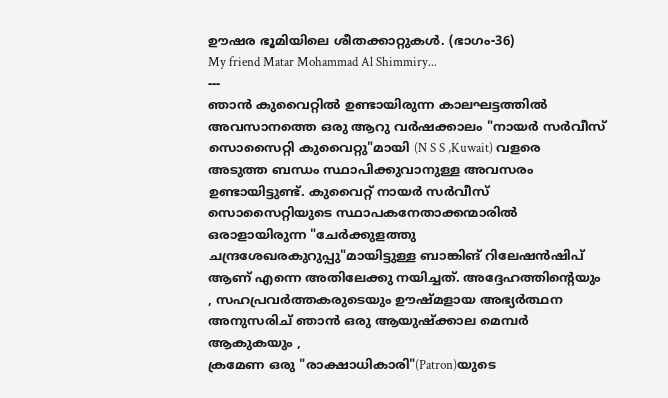ഊഷര ഭൂമിയിലെ ശീതക്കാറ്റുകൾ. (ഭാഗം-36)
My friend Matar Mohammad Al Shimmiry...
---
ഞാൻ കുവൈറ്റിൽ ഉണ്ടായിരുന്ന കാലഘട്ടത്തിൽ അവസാനത്തെ ഒരു ആറു വർഷക്കാലം "നായർ സർവീസ് സൊസൈറ്റി കുവൈറ്റു"മായി (N S S ,Kuwait) വളരെ അടുത്ത ബന്ധം സ്ഥാപിക്കുവാനുള്ള അവസരം ഉണ്ടായിട്ടുണ്ട്. കുവൈറ്റ് നായർ സർവീസ് സൊസൈറ്റിയുടെ സ്ഥാപകനേതാക്കന്മാരിൽ ഒരാളായിരുന്ന "ചേർക്കുളത്തു ചന്ദ്രശേഖരകുറുപ്പു"മായിട്ടുള്ള ബാങ്കിങ് റിലേഷൻഷിപ് ആണ് എന്നെ അതിലേക്കു നയിച്ചത്. അദ്ദേഹത്തിന്റെയും , സഹപ്രവർത്തകരുടെയും ഊഷ്മളായ അഭ്യർത്ഥന അനുസരിച് ഞാൻ ഒരു ആയുഷ്ക്കാല മെമ്പർ ആകുകയും ,
ക്രമേണ ഒരു "രാക്ഷാധികാരി"(Patron)യുടെ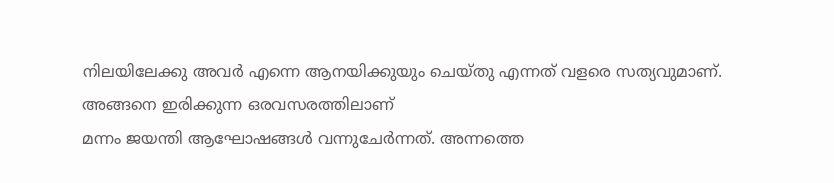നിലയിലേക്കു അവർ എന്നെ ആനയിക്കുയും ചെയ്തു എന്നത് വളരെ സത്യവുമാണ്.
അങ്ങനെ ഇരിക്കുന്ന ഒരവസരത്തിലാണ്
മന്നം ജയന്തി ആഘോഷങ്ങൾ വന്നുചേർന്നത്. അന്നത്തെ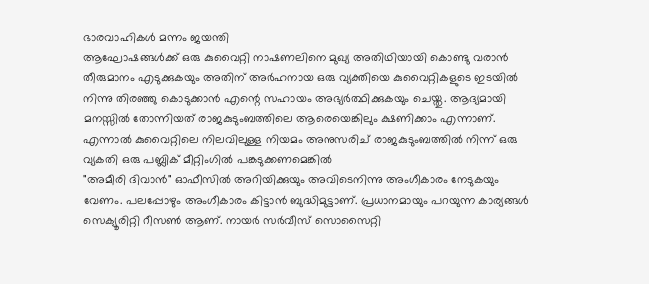ഭാരവാഹികൾ മന്നം ജയന്തി
ആഘോഷങ്ങൾക്ക് ഒരു കുവൈറ്റി നാഷണലിനെ മുഖ്യ അതിഥിയായി കൊണ്ടു വരാൻ തീരുമാനം എടുക്കുകയും അതിന് അർഹനായ ഒരു വ്യക്തിയെ കുവൈറ്റികളുടെ ഇടയിൽ നിന്നു തിരഞ്ഞു കൊടുക്കാൻ എന്റെ സഹായം അഭ്യർത്ഥിക്കുകയും ചെയ്തു. ആദ്യമായി മനസ്സിൽ തോന്നിയത് രാജകുടുംബത്തിലെ ആരെയെങ്കിലും ക്ഷണിക്കാം എന്നാണ്. എന്നാൽ കുവൈറ്റിലെ നിലവിലുള്ള നിയമം അനുസരിച് രാജകുടുംബത്തിൽ നിന്ന് ഒരു വ്യകതി ഒരു പബ്ലിക് മീറ്റിംഗിൽ പങ്കടുക്കണമെങ്കിൽ
"അമീരി ദിവാൻ" ഓഫീസിൽ അറിയിക്കുയും അവിടെനിന്നു അംഗീകാരം നേടുകയും വേണം. പലപ്പോഴും അംഗീകാരം കിട്ടാൻ ബുദ്ധിമുട്ടാണ്. പ്രധാനമായും പറയുന്ന കാര്യങ്ങൾ സെക്യൂരിറ്റി റീസൺ ആണ്. നായർ സർവീസ് സൊസൈറ്റി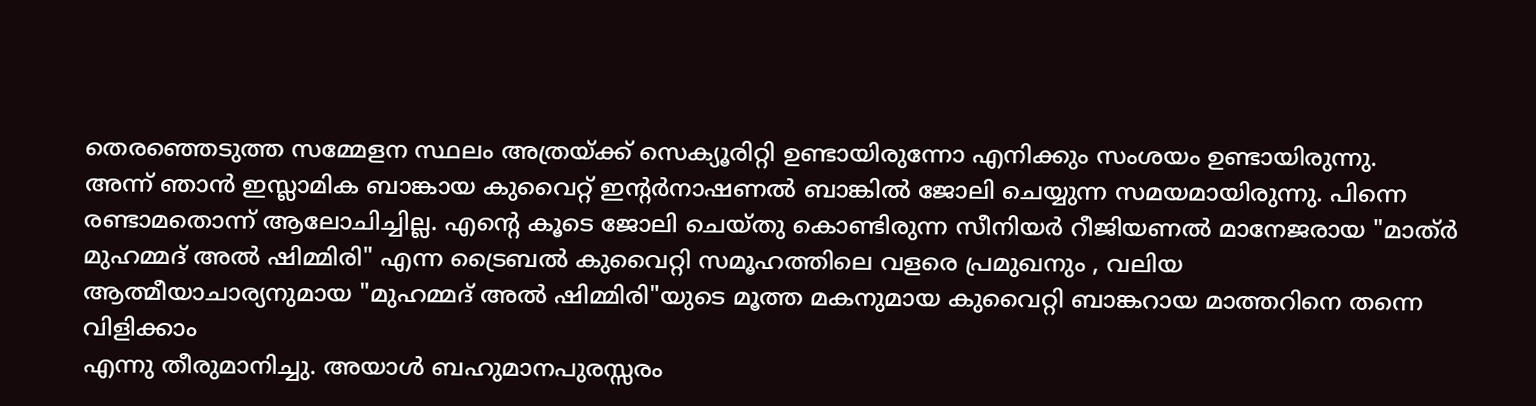തെരഞ്ഞെടുത്ത സമ്മേളന സ്ഥലം അത്രയ്ക്ക് സെക്യൂരിറ്റി ഉണ്ടായിരുന്നോ എനിക്കും സംശയം ഉണ്ടായിരുന്നു.
അന്ന് ഞാൻ ഇസ്ലാമിക ബാങ്കായ കുവൈറ്റ് ഇന്റർനാഷണൽ ബാങ്കിൽ ജോലി ചെയ്യുന്ന സമയമായിരുന്നു. പിന്നെ രണ്ടാമതൊന്ന് ആലോചിച്ചില്ല. എന്റെ കൂടെ ജോലി ചെയ്തു കൊണ്ടിരുന്ന സീനിയർ റീജിയണൽ മാനേജരായ "മാത്ർ മുഹമ്മദ് അൽ ഷിമ്മിരി" എന്ന ട്രൈബൽ കുവൈറ്റി സമൂഹത്തിലെ വളരെ പ്രമുഖനും , വലിയ
ആത്മീയാചാര്യനുമായ "മുഹമ്മദ് അൽ ഷിമ്മിരി"യുടെ മൂത്ത മകനുമായ കുവൈറ്റി ബാങ്കറായ മാത്തറിനെ തന്നെ വിളിക്കാം
എന്നു തീരുമാനിച്ചു. അയാൾ ബഹുമാനപുരസ്സരം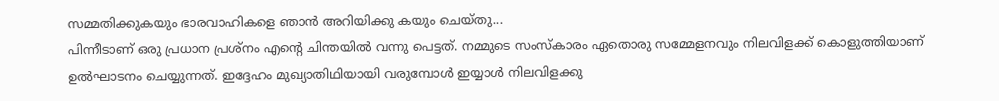സമ്മതിക്കുകയും ഭാരവാഹികളെ ഞാൻ അറിയിക്കു കയും ചെയ്തു...
പിന്നീടാണ് ഒരു പ്രധാന പ്രശ്നം എന്റെ ചിന്തയിൽ വന്നു പെട്ടത്. നമ്മുടെ സംസ്കാരം ഏതൊരു സമ്മേളനവും നിലവിളക്ക് കൊളുത്തിയാണ് ഉൽഘാടനം ചെയ്യുന്നത്. ഇദ്ദേഹം മുഖ്യാതിഥിയായി വരുമ്പോൾ ഇയ്യാൾ നിലവിളക്കു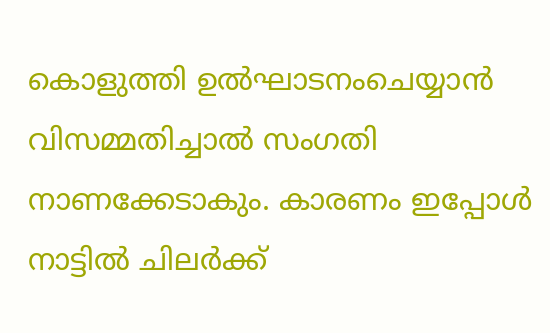കൊളുത്തി ഉൽഘാടനംചെയ്യാൻ വിസമ്മതിച്ചാൽ സംഗതി നാണക്കേടാകും. കാരണം ഇപ്പോൾ നാട്ടിൽ ചിലർക്ക്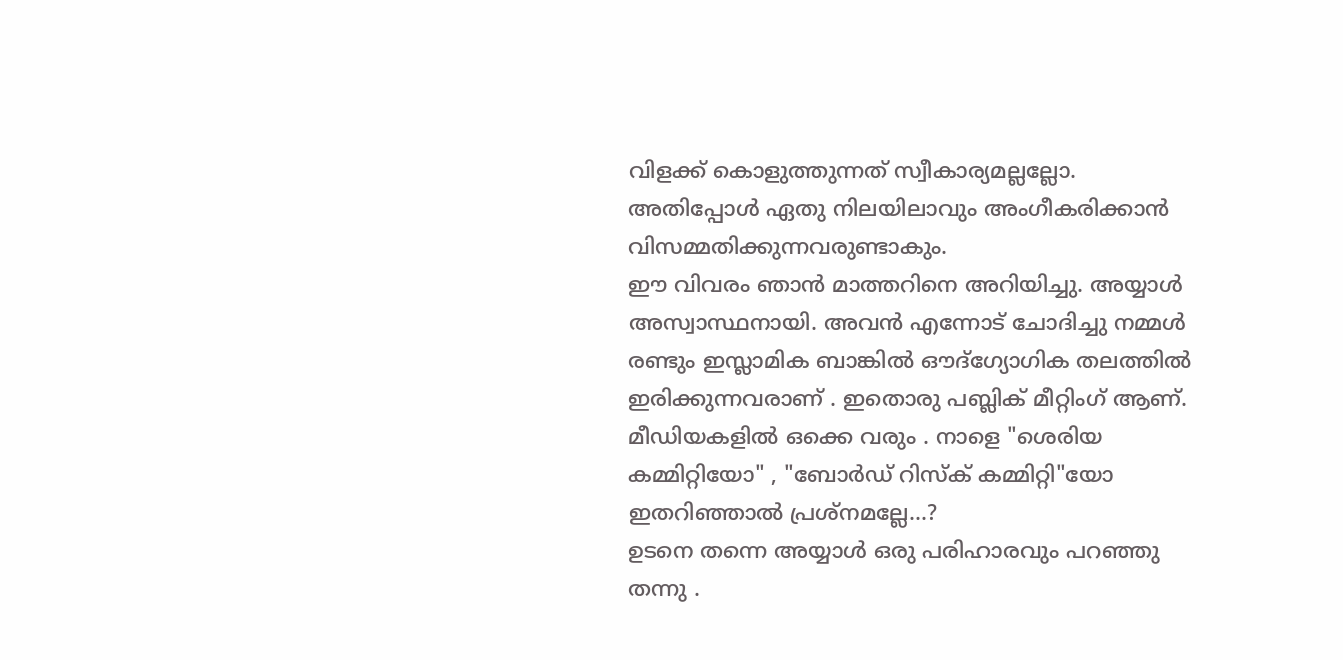വിളക്ക് കൊളുത്തുന്നത് സ്വീകാര്യമല്ലല്ലോ.
അതിപ്പോൾ ഏതു നിലയിലാവും അംഗീകരിക്കാൻ വിസമ്മതിക്കുന്നവരുണ്ടാകും.
ഈ വിവരം ഞാൻ മാത്തറിനെ അറിയിച്ചു. അയ്യാൾ അസ്വാസ്ഥനായി. അവൻ എന്നോട് ചോദിച്ചു നമ്മൾ രണ്ടും ഇസ്ലാമിക ബാങ്കിൽ ഔദ്ഗ്യോഗിക തലത്തിൽ ഇരിക്കുന്നവരാണ് . ഇതൊരു പബ്ലിക് മീറ്റിംഗ് ആണ്. മീഡിയകളിൽ ഒക്കെ വരും . നാളെ "ശെരിയ കമ്മിറ്റിയോ" , "ബോർഡ് റിസ്ക് കമ്മിറ്റി"യോ ഇതറിഞ്ഞാൽ പ്രശ്നമല്ലേ...?
ഉടനെ തന്നെ അയ്യാൾ ഒരു പരിഹാരവും പറഞ്ഞു തന്നു .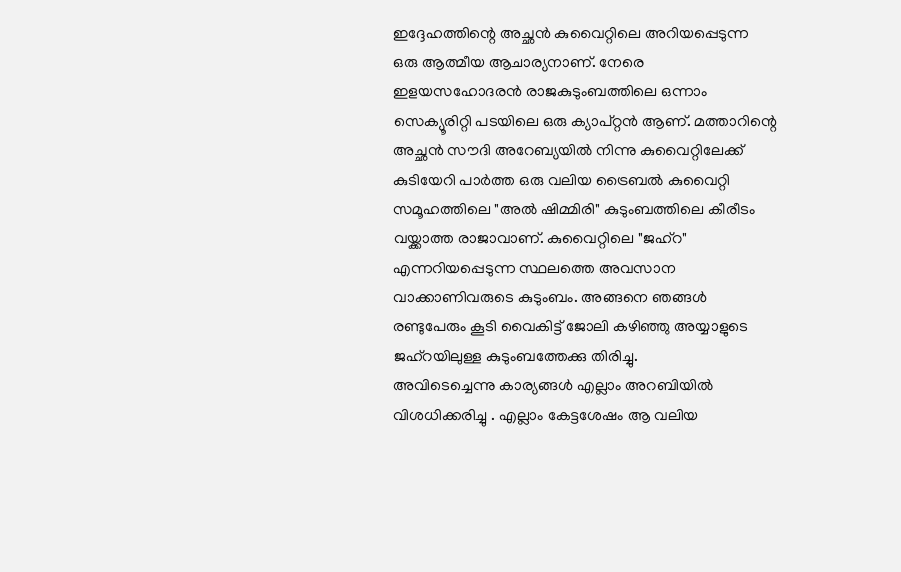ഇദ്ദേഹത്തിന്റെ അച്ഛൻ കുവൈറ്റിലെ അറിയപ്പെടുന്ന ഒരു ആത്മീയ ആചാര്യനാണ്. നേരെ ഇളയസഹോദരൻ രാജകുടുംബത്തിലെ ഒന്നാം സെക്യൂരിറ്റി പടയിലെ ഒരു ക്യാപ്റ്റൻ ആണ്. മത്താറിന്റെ അച്ഛൻ സൗദി അറേബ്യയിൽ നിന്നു കുവൈറ്റിലേക്ക് കുടിയേറി പാർത്ത ഒരു വലിയ ട്രൈബൽ കുവൈറ്റി സമൂഹത്തിലെ "അൽ ഷിമ്മിരി" കുടുംബത്തിലെ കീരീടം വയ്ക്കാത്ത രാജാവാണ്. കുവൈറ്റിലെ "ജഹ്റ" എന്നറിയപ്പെടുന്ന സ്ഥലത്തെ അവസാന വാക്കാണിവരുടെ കുടുംബം. അങ്ങനെ ഞങ്ങൾ രണ്ടുപേരും കൂടി വൈകിട്ട് ജോലി കഴിഞ്ഞു അയ്യാളുടെ ജഹ്റയിലുള്ള കുടുംബത്തേക്കു തിരിച്ചു.
അവിടെച്ചെന്നു കാര്യങ്ങൾ എല്ലാം അറബിയിൽ വിശധിക്കരിച്ചു . എല്ലാം കേട്ടശേഷം ആ വലിയ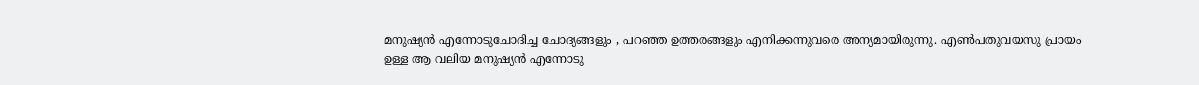മനുഷ്യൻ എന്നോടുചോദിച്ച ചോദ്യങ്ങളും , പറഞ്ഞ ഉത്തരങ്ങളും എനിക്കന്നുവരെ അന്യമായിരുന്നു. എൺപതുവയസു പ്രായം
ഉള്ള ആ വലിയ മനുഷ്യൻ എന്നോടു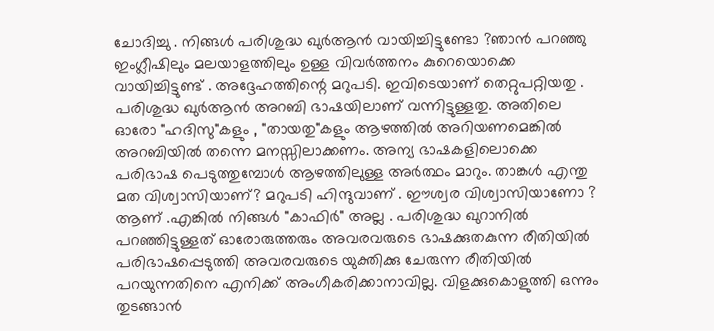ചോദിച്ചു . നിങ്ങൾ പരിശുദ്ധ ഖുർആൻ വായിച്ചിട്ടുണ്ടോ ?ഞാൻ പറഞ്ഞു ഇംഗ്ലീഷിലും മലയാളത്തിലും ഉള്ള വിവർത്തനം കുറെയൊക്കെ വായിച്ചിട്ടുണ്ട് . അദ്ദേഹത്തിന്റെ മറുപടി. ഇവിടെയാണ് തെറ്റുപറ്റിയതു . പരിശുദ്ധ ഖുർആൻ അറബി ഭാഷയിലാണ് വന്നിട്ടുള്ളതു. അതിലെ ഓരോ "ഹദിസു"കളും , "തായതു"കളും ആഴത്തിൽ അറിയണമെങ്കിൽ അറബിയിൽ തന്നെ മനസ്സിലാക്കണം. അന്യ ഭാഷകളിലൊക്കെ പരിഭാഷ പെടുത്തുമ്പോൾ ആഴത്തിലുള്ള അർത്ഥം മാറും. താങ്കൾ എന്തു മത വിശ്വാസിയാണ്? മറുപടി ഹിന്ദുവാണ് . ഈശ്വര വിശ്വാസിയാണോ ? ആണ് .എങ്കിൽ നിങ്ങൾ "കാഫിർ" അല്ല . പരിശുദ്ധ ഖുറാനിൽ പറഞ്ഞിട്ടുള്ളത് ഓരോരുത്തരും അവരവരുടെ ഭാഷക്കുതകുന്ന രീതിയിൽ പരിഭാഷപ്പെടുത്തി അവരവരുടെ യുക്തിക്കു ചേരുന്ന രീതിയിൽ പറയുന്നതിനെ എനിക്ക് അംഗീകരിക്കാനാവില്ല. വിളക്കുകൊളുത്തി ഒന്നും തുടങ്ങാൻ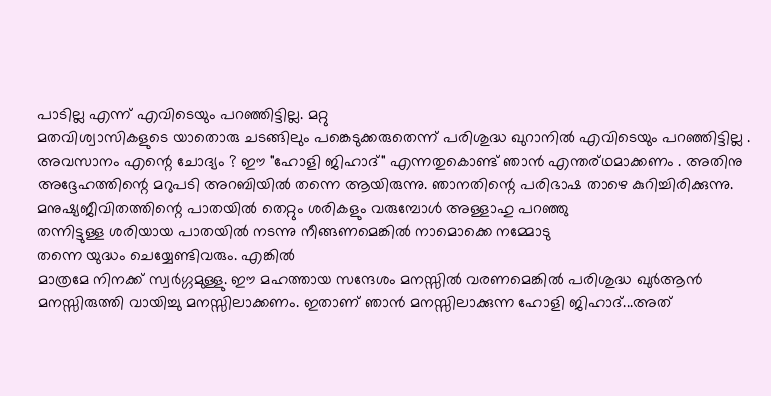പാടില്ല എന്ന് എവിടെയും പറഞ്ഞിട്ടില്ല. മറ്റു
മതവിശ്വാസികളുടെ യാതൊരു ചടങ്ങിലും പങ്കെടുക്കരുതെന്ന് പരിശുദ്ധ ഖുറാനിൽ എവിടെയും പറഞ്ഞിട്ടില്ല . അവസാനം എന്റെ ചോദ്യം ? ഈ "ഹോളി ജിഹാദ്" എന്നതുകൊണ്ട് ഞാൻ എന്തര്ഥമാക്കണം . അതിനു
അദ്ദേഹത്തിന്റെ മറുപടി അറബിയിൽ തന്നെ ആയിരുന്നു. ഞാനതിന്റെ പരിഭാഷ താഴെ കുറിച്ചിരിക്കുന്നു.
മനുഷ്യജീവിതത്തിന്റെ പാതയിൽ തെറ്റും ശരികളും വരുമ്പോൾ അള്ളാഹു പറഞ്ഞു
തന്നിട്ടുള്ള ശരിയായ പാതയിൽ നടന്നു നീങ്ങണമെങ്കിൽ നാമൊക്കെ നമ്മോടു
തന്നെ യുദ്ധം ചെയ്യേണ്ടിവരും. എങ്കിൽ
മാത്രമേ നിനക്ക് സ്വർഗ്ഗമുള്ളു. ഈ മഹത്തായ സന്ദേശം മനസ്സിൽ വരണമെങ്കിൽ പരിശുദ്ധ ഖുർആൻ മനസ്സിരുത്തി വായിച്ചു മനസ്സിലാക്കണം. ഇതാണ് ഞാൻ മനസ്സിലാക്കുന്ന ഹോളി ജിഹാദ്...അത്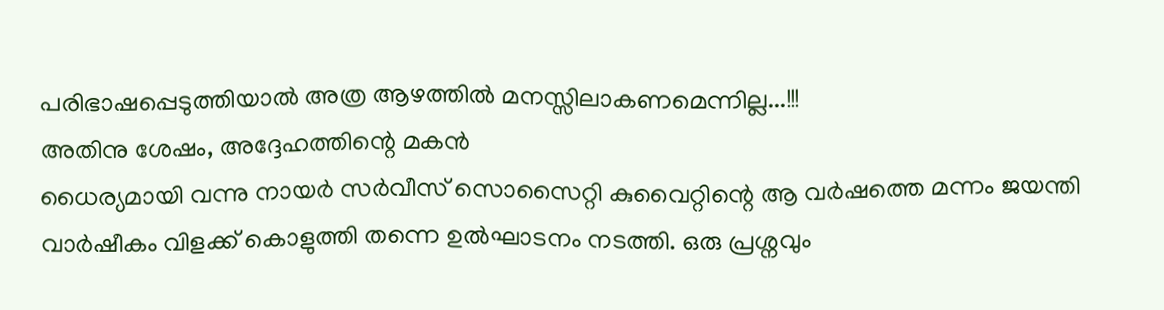പരിഭാഷപ്പെടുത്തിയാൽ അത്ര ആഴത്തിൽ മനസ്സിലാകണമെന്നില്ല...!!!
അതിനു ശേഷം, അദ്ദേഹത്തിന്റെ മകൻ
ധൈര്യമായി വന്നു നായർ സർവീസ് സൊസൈറ്റി കുവൈറ്റിന്റെ ആ വർഷത്തെ മന്നം ജയന്തി വാർഷീകം വിളക്ക് കൊളുത്തി തന്നെ ഉൽഘാടനം നടത്തി. ഒരു പ്രശ്നവും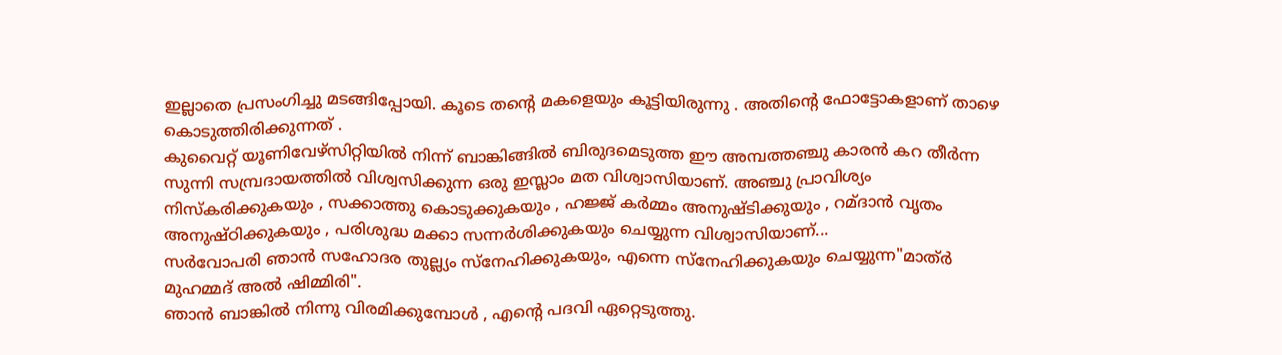ഇല്ലാതെ പ്രസംഗിച്ചു മടങ്ങിപ്പോയി. കൂടെ തന്റെ മകളെയും കൂട്ടിയിരുന്നു . അതിന്റെ ഫോട്ടോകളാണ് താഴെ കൊടുത്തിരിക്കുന്നത് .
കുവൈറ്റ് യൂണിവേഴ്സിറ്റിയിൽ നിന്ന് ബാങ്കിങ്ങിൽ ബിരുദമെടുത്ത ഈ അമ്പത്തഞ്ചു കാരൻ കറ തീർന്ന സുന്നി സമ്പ്രദായത്തിൽ വിശ്വസിക്കുന്ന ഒരു ഇസ്ലാം മത വിശ്വാസിയാണ്. അഞ്ചു പ്രാവിശ്യം നിസ്കരിക്കുകയും , സക്കാത്തു കൊടുക്കുകയും , ഹജ്ജ് കർമ്മം അനുഷ്ടിക്കുയും , റമ്ദാൻ വൃതം അനുഷ്ഠിക്കുകയും , പരിശുദ്ധ മക്കാ സന്നർശിക്കുകയും ചെയ്യുന്ന വിശ്വാസിയാണ്...
സർവോപരി ഞാൻ സഹോദര തുല്ല്യം സ്നേഹിക്കുകയും, എന്നെ സ്നേഹിക്കുകയും ചെയ്യുന്ന"മാത്ർ മുഹമ്മദ് അൽ ഷിമ്മിരി".
ഞാൻ ബാങ്കിൽ നിന്നു വിരമിക്കുമ്പോൾ , എന്റെ പദവി ഏറ്റെടുത്തു.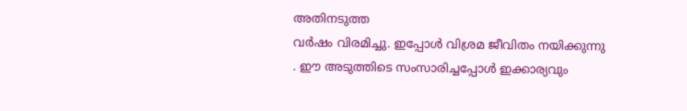അതിനടുത്ത
വർഷം വിരമിച്ചു. ഇപ്പോൾ വിശ്രമ ജീവിതം നയിക്കുന്നു . ഈ അടുത്തിടെ സംസാരിച്ചപ്പോൾ ഇക്കാര്യവും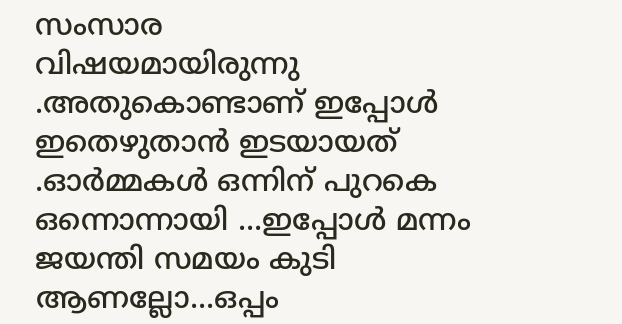സംസാര
വിഷയമായിരുന്നു .അതുകൊണ്ടാണ് ഇപ്പോൾ ഇതെഴുതാൻ ഇടയായത് .ഓർമ്മകൾ ഒന്നിന് പുറകെ ഒന്നൊന്നായി ...ഇപ്പോൾ മന്നം ജയന്തി സമയം കുടി ആണല്ലോ...ഒപ്പം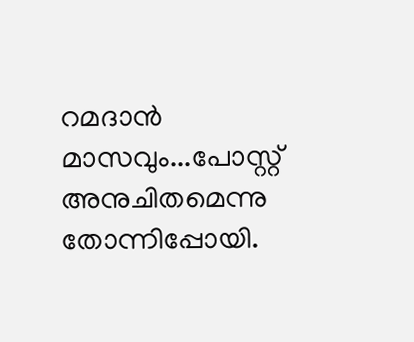റമദാൻ മാസവും...പോസ്റ്റ് അനുചിതമെന്നു തോന്നിപ്പോയി.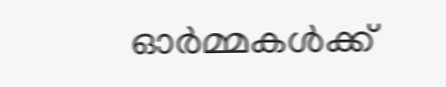ഓർമ്മകൾക്ക്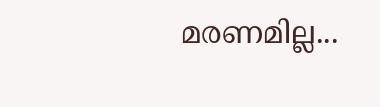മരണമില്ല...